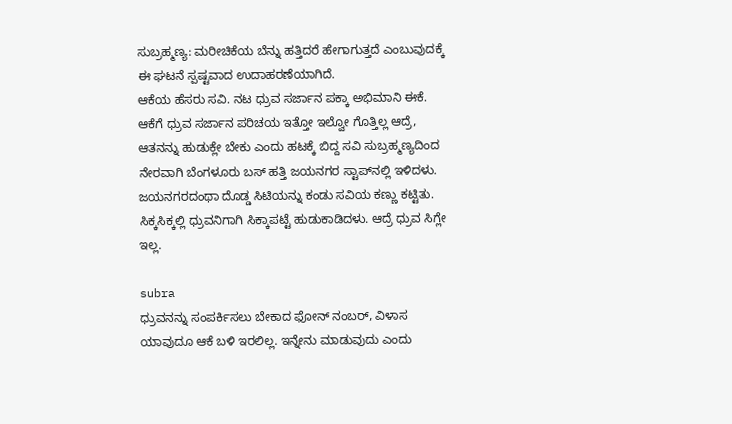ಸುಬ್ರಹ್ಮಣ್ಯ: ಮರೀಚಿಕೆಯ ಬೆನ್ನು ಹತ್ತಿದರೆ ಹೇಗಾಗುತ್ತದೆ ಎಂಬುವುದಕ್ಕೆ ಈ ಘಟನೆ ಸ್ಪಷ್ಟವಾದ ಉದಾಹರಣೆಯಾಗಿದೆ.
ಆಕೆಯ ಹೆಸರು ಸವಿ. ನಟ ಧ್ರುವ ಸರ್ಜಾನ ಪಕ್ಕಾ ಅಭಿಮಾನಿ ಈಕೆ. ಆಕೆಗೆ ಧ್ರುವ ಸರ್ಜಾನ ಪರಿಚಯ ಇತ್ತೋ ಇಲ್ವೋ ಗೊತ್ತಿಲ್ಲ ಆದ್ರೆ, ಆತನನ್ನು ಹುಡುಕ್ಲೇ ಬೇಕು ಎಂದು ಹಟಕ್ಕೆ ಬಿದ್ದ ಸವಿ ಸುಬ್ರಹ್ಮಣ್ಯದಿಂದ ನೇರವಾಗಿ ಬೆಂಗಳೂರು ಬಸ್ ಹತ್ತಿ ಜಯನಗರ ಸ್ಟಾಪ್‍ನಲ್ಲಿ ಇಳಿದಳು. ಜಯನಗರದಂಥಾ ದೊಡ್ಡ ಸಿಟಿಯನ್ನು ಕಂಡು ಸವಿಯ ಕಣ್ಣು ಕಟ್ಟಿತು. ಸಿಕ್ಕಸಿಕ್ಕಲ್ಲಿ ಧ್ರುವನಿಗಾಗಿ ಸಿಕ್ಕಾಪಟ್ಟೆ ಹುಡುಕಾಡಿದಳು. ಆದ್ರೆ ಧ್ರುವ ಸಿಗ್ಲೇ ಇಲ್ಲ.

subra
ಧ್ರುವನನ್ನು ಸಂಪರ್ಕಿಸಲು ಬೇಕಾದ ಫೋನ್ ನಂಬರ್, ವಿಳಾಸ ಯಾವುದೂ ಆಕೆ ಬಳಿ ಇರಲಿಲ್ಲ. ಇನ್ನೇನು ಮಾಡುವುದು ಎಂದು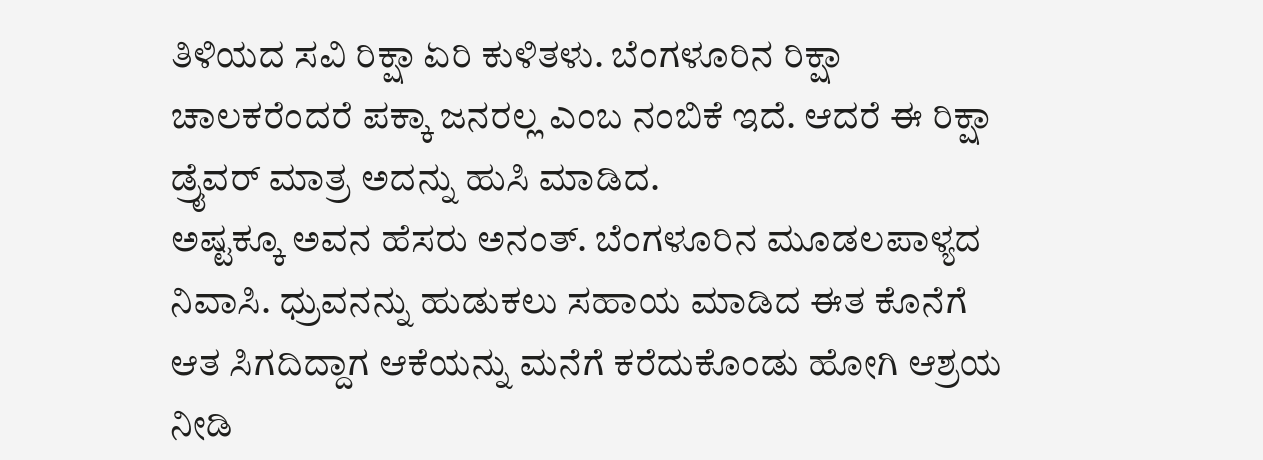ತಿಳಿಯದ ಸವಿ ರಿಕ್ಷಾ ಏರಿ ಕುಳಿತಳು. ಬೆಂಗಳೂರಿನ ರಿಕ್ಷಾ ಚಾಲಕರೆಂದರೆ ಪಕ್ಕಾ ಜನರಲ್ಲ ಎಂಬ ನಂಬಿಕೆ ಇದೆ. ಆದರೆ ಈ ರಿಕ್ಷಾ ಡ್ರೈವರ್ ಮಾತ್ರ ಅದನ್ನು ಹುಸಿ ಮಾಡಿದ.
ಅಷ್ಟಕ್ಕೂ ಅವನ ಹೆಸರು ಅನಂತ್. ಬೆಂಗಳೂರಿನ ಮೂಡಲಪಾಳ್ಯದ ನಿವಾಸಿ. ಧ್ರುವನನ್ನು ಹುಡುಕಲು ಸಹಾಯ ಮಾಡಿದ ಈತ ಕೊನೆಗೆ ಆತ ಸಿಗದಿದ್ದಾಗ ಆಕೆಯನ್ನು ಮನೆಗೆ ಕರೆದುಕೊಂಡು ಹೋಗಿ ಆಶ್ರಯ ನೀಡಿ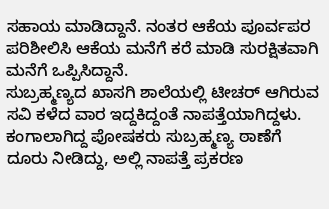ಸಹಾಯ ಮಾಡಿದ್ದಾನೆ. ನಂತರ ಆಕೆಯ ಪೂರ್ವಪರ ಪರಿಶೀಲಿಸಿ ಆಕೆಯ ಮನೆಗೆ ಕರೆ ಮಾಡಿ ಸುರಕ್ಷಿತವಾಗಿ ಮನೆಗೆ ಒಪ್ಪಿಸಿದ್ದಾನೆ.
ಸುಬ್ರಹ್ಮಣ್ಯದ ಖಾಸಗಿ ಶಾಲೆಯಲ್ಲಿ ಟೀಚರ್ ಆಗಿರುವ ಸವಿ ಕಳೆದ ವಾರ ಇದ್ದಕಿದ್ದಂತೆ ನಾಪತ್ತೆಯಾಗಿದ್ದಳು. ಕಂಗಾಲಾಗಿದ್ದ ಪೋಷಕರು ಸುಬ್ರಹ್ಮಣ್ಯ ಠಾಣೆಗೆ ದೂರು ನೀಡಿದ್ದು, ಅಲ್ಲಿ ನಾಪತ್ತೆ ಪ್ರಕರಣ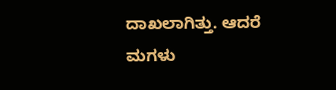ದಾಖಲಾಗಿತ್ತು. ಆದರೆ ಮಗಳು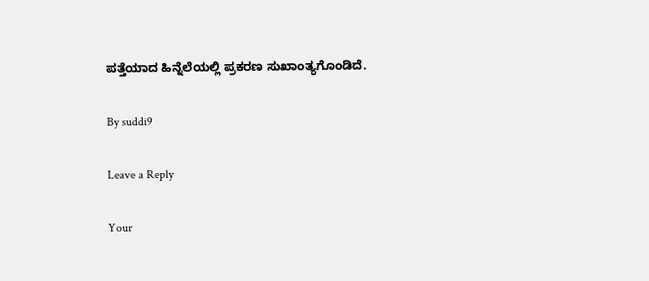ಪತ್ತೆಯಾದ ಹಿನ್ನೆಲೆಯಲ್ಲಿ ಪ್ರಕರಣ ಸುಖಾಂತ್ಯಗೊಂಡಿದೆ.

By suddi9

Leave a Reply

Your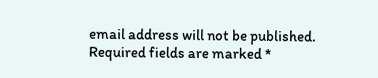email address will not be published. Required fields are marked *